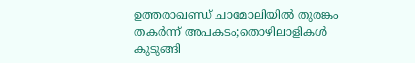ഉത്തരാഖണ്ഡ് ചാമോലിയില്‍ തുരങ്കം തകര്‍ന്ന് അപകടം;തൊഴിലാളികള്‍ കുടുങ്ങി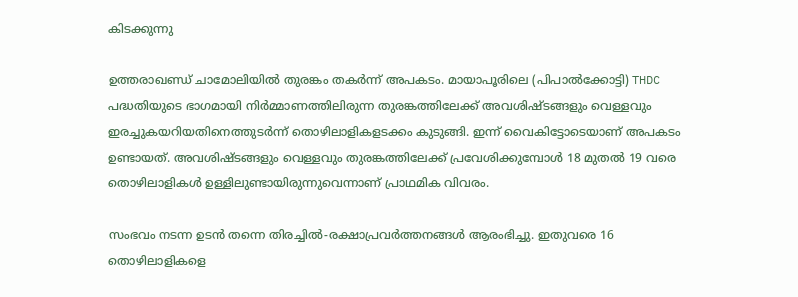കിടക്കുന്നു

ഉത്തരാഖണ്ഡ് ചാമോലിയില്‍ തുരങ്കം തകര്‍ന്ന് അപകടം. മായാപൂരിലെ (പിപാല്‍ക്കോട്ടി) THDC പദ്ധതിയുടെ ഭാഗമായി നിര്‍മ്മാണത്തിലിരുന്ന തുരങ്കത്തിലേക്ക് അവശിഷ്ടങ്ങളും വെള്ളവും ഇരച്ചുകയറിയതിനെത്തുടര്‍ന്ന് തൊഴിലാളികളടക്കം കുടുങ്ങി. ഇന്ന് വൈകിട്ടോടെയാണ് അപകടം ഉണ്ടായത്. അവശിഷ്ടങ്ങളും വെള്ളവും തുരങ്കത്തിലേക്ക് പ്രവേശിക്കുമ്പോള്‍ 18 മുതല്‍ 19 വരെ തൊഴിലാളികള്‍ ഉള്ളിലുണ്ടായിരുന്നുവെന്നാണ് പ്രാഥമിക വിവരം.

സംഭവം നടന്ന ഉടന്‍ തന്നെ തിരച്ചില്‍-രക്ഷാപ്രവര്‍ത്തനങ്ങള്‍ ആരംഭിച്ചു. ഇതുവരെ 16 തൊഴിലാളികളെ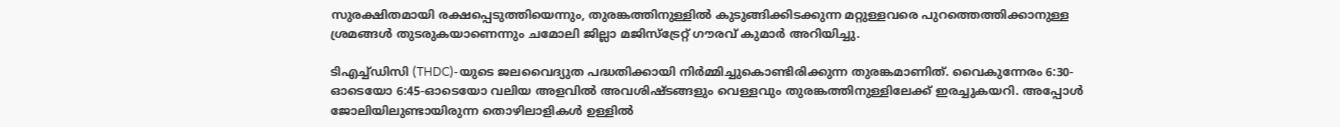സുരക്ഷിതമായി രക്ഷപ്പെടുത്തിയെന്നും, തുരങ്കത്തിനുള്ളില്‍ കുടുങ്ങിക്കിടക്കുന്ന മറ്റുള്ളവരെ പുറത്തെത്തിക്കാനുള്ള ശ്രമങ്ങള്‍ തുടരുകയാണെന്നും ചമോലി ജില്ലാ മജിസ്ട്രേറ്റ് ഗൗരവ് കുമാര്‍ അറിയിച്ചു.

ടിഎച്ച്ഡിസി (THDC)-യുടെ ജലവൈദ്യുത പദ്ധതിക്കായി നിര്‍മ്മിച്ചുകൊണ്ടിരിക്കുന്ന തുരങ്കമാണിത്. വൈകുന്നേരം 6:30-ഓടെയോ 6:45-ഓടെയോ വലിയ അളവില്‍ അവശിഷ്ടങ്ങളും വെള്ളവും തുരങ്കത്തിനുള്ളിലേക്ക് ഇരച്ചുകയറി. അപ്പോള്‍ ജോലിയിലുണ്ടായിരുന്ന തൊഴിലാളികള്‍ ഉള്ളില്‍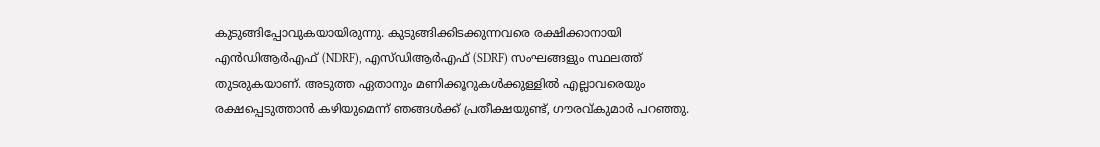കുടുങ്ങിപ്പോവുകയായിരുന്നു. കുടുങ്ങിക്കിടക്കുന്നവരെ രക്ഷിക്കാനായി എന്‍ഡിആര്‍എഫ് (NDRF), എസ്ഡിആര്‍എഫ് (SDRF) സംഘങ്ങളും സ്ഥലത്ത് തുടരുകയാണ്. അടുത്ത ഏതാനും മണിക്കൂറുകള്‍ക്കുള്ളില്‍ എല്ലാവരെയും രക്ഷപ്പെടുത്താന്‍ കഴിയുമെന്ന് ഞങ്ങള്‍ക്ക് പ്രതീക്ഷയുണ്ട്, ഗൗരവ്കുമാര്‍ പറഞ്ഞു.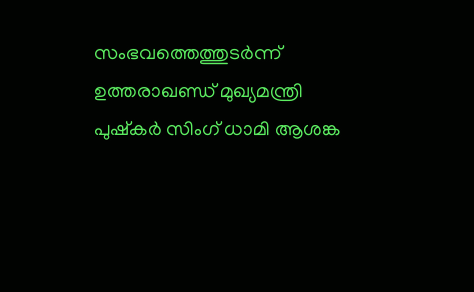സംഭവത്തെത്തുടര്‍ന്ന് ഉത്തരാഖണ്ഡ് മുഖ്യമന്ത്രി പുഷ്‌കര്‍ സിംഗ് ധാമി ആശങ്ക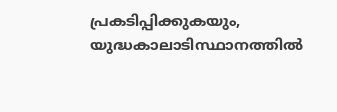പ്രകടിപ്പിക്കുകയും, യുദ്ധകാലാടിസ്ഥാനത്തില്‍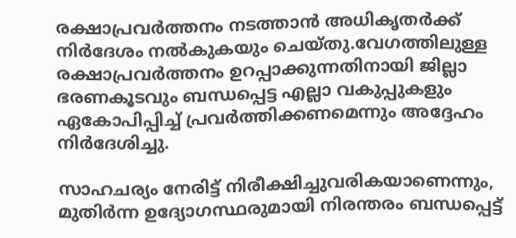രക്ഷാപ്രവര്‍ത്തനം നടത്താന്‍ അധികൃതര്‍ക്ക് നിര്‍ദേശം നല്‍കുകയും ചെയ്തു.വേഗത്തിലുള്ള രക്ഷാപ്രവര്‍ത്തനം ഉറപ്പാക്കുന്നതിനായി ജില്ലാ ഭരണകൂടവും ബന്ധപ്പെട്ട എല്ലാ വകുപ്പുകളും ഏകോപിപ്പിച്ച് പ്രവര്‍ത്തിക്കണമെന്നും അദ്ദേഹം നിര്‍ദേശിച്ചു.

സാഹചര്യം നേരിട്ട് നിരീക്ഷിച്ചുവരികയാണെന്നും, മുതിര്‍ന്ന ഉദ്യോഗസ്ഥരുമായി നിരന്തരം ബന്ധപ്പെട്ട്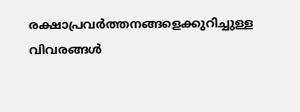രക്ഷാപ്രവര്‍ത്തനങ്ങളെക്കുറിച്ചുള്ള വിവരങ്ങള്‍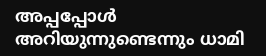അപ്പപ്പോള്‍ അറിയുന്നുണ്ടെന്നും ധാമി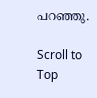പറഞ്ഞു.

Scroll to Top